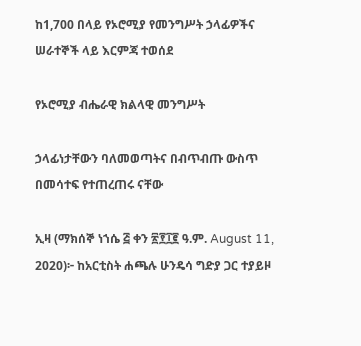ከ1,700 በላይ የኦሮሚያ የመንግሥት ኃላፊዎችና ሠራተኞች ላይ እርምጃ ተወሰደ

የኦሮሚያ ብሔራዊ ክልላዊ መንግሥት

ኃላፊነታቸውን ባለመወጣትና በብጥብጡ ውስጥ በመሳተፍ የተጠረጠሩ ናቸው

ኢዛ (ማክሰኞ ነኀሴ ፭ ቀን ፳፻፲፪ ዓ.ም. August 11, 2020)፦ ከአርቲስት ሐጫሉ ሁንዴሳ ግድያ ጋር ተያይዞ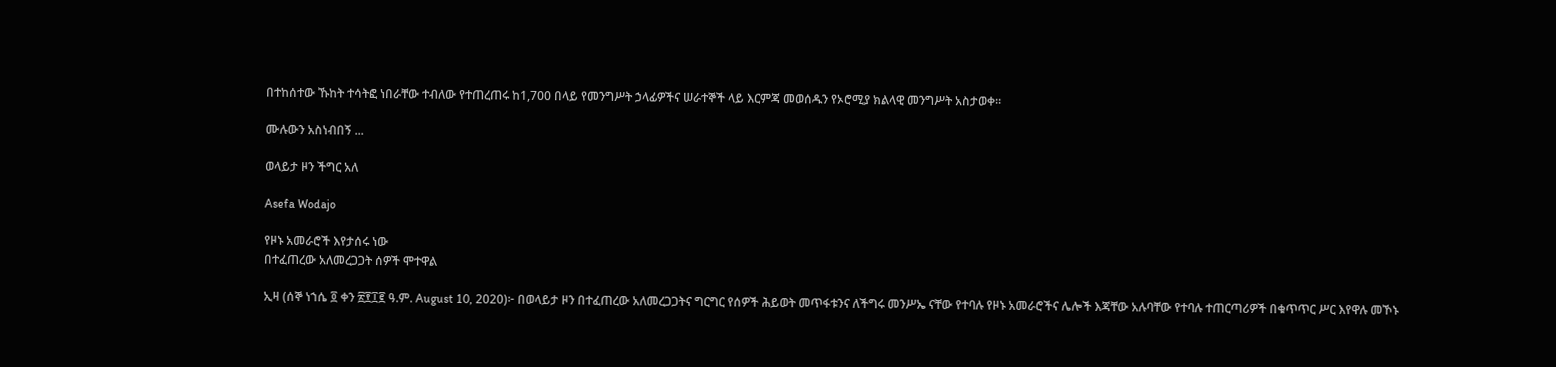በተከሰተው ኹከት ተሳትፎ ነበራቸው ተብለው የተጠረጠሩ ከ1,700 በላይ የመንግሥት ኃላፊዎችና ሠራተኞች ላይ እርምጃ መወሰዱን የኦሮሚያ ክልላዊ መንግሥት አስታወቀ።

ሙሉውን አስነብበኝ ...

ወላይታ ዞን ችግር አለ

Asefa Wodajo

የዞኑ አመራሮች እየታሰሩ ነው
በተፈጠረው አለመረጋጋት ሰዎች ሞተዋል

ኢዛ (ሰኞ ነኀሴ ፬ ቀን ፳፻፲፪ ዓ.ም. August 10, 2020)፦ በወላይታ ዞን በተፈጠረው አለመረጋጋትና ግርግር የሰዎች ሕይወት መጥፋቱንና ለችግሩ መንሥኤ ናቸው የተባሉ የዞኑ አመራሮችና ሌሎች እጃቸው አሉባቸው የተባሉ ተጠርጣሪዎች በቁጥጥር ሥር እየዋሉ መኾኑ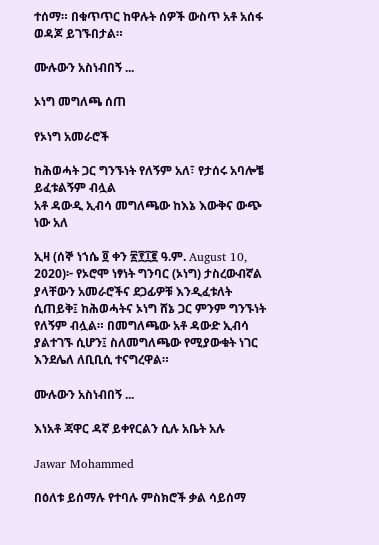ተሰማ። በቁጥጥር ከዋሉት ሰዎች ውስጥ አቶ አሰፋ ወዳጆ ይገኙበታል።

ሙሉውን አስነብበኝ ...

ኦነግ መግለጫ ሰጠ

የኦነግ አመራሮች

ከሕወሓት ጋር ግንኙነት የለኝም አለ፣ የታሰሩ አባሎቼ ይፈቱልኝም ብሏል
አቶ ዳውዲ ኢብሳ መግለጫው ከእኔ እውቅና ውጭ ነው አለ

ኢዛ (ሰኞ ነኀሴ ፬ ቀን ፳፻፲፪ ዓ.ም. August 10, 2020)፦ የኦሮሞ ነፃነት ግንባር (ኦነግ) ታስረውብኛል ያላቸውን አመራሮችና ደጋፊዎቹ እንዲፈቱለት ሲጠይቅ፤ ከሕወሓትና ኦነግ ሸኔ ጋር ምንም ግንኙነት የለኝም ብሏል። በመግለጫው አቶ ዳውድ ኢብሳ ያልተገኙ ሲሆን፤ ስለመግለጫው የሚያውቁት ነገር እንደሌለ ለቢቢሲ ተናግረዋል።

ሙሉውን አስነብበኝ ...

እነአቶ ጃዋር ዳኛ ይቀየርልን ሲሉ አቤት አሉ

Jawar Mohammed

በዕለቱ ይሰማሉ የተባሉ ምስክሮች ቃል ሳይሰማ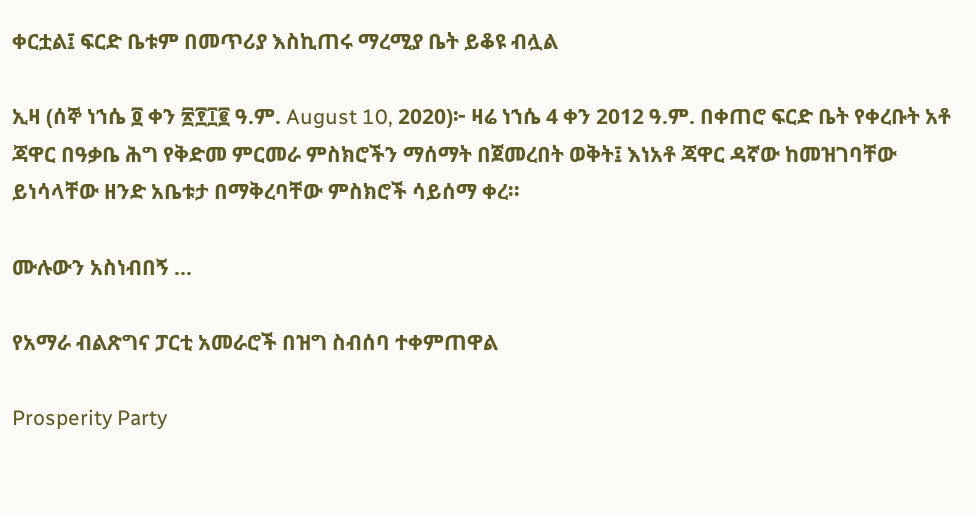ቀርቷል፤ ፍርድ ቤቱም በመጥሪያ እስኪጠሩ ማረሚያ ቤት ይቆዩ ብሏል

ኢዛ (ሰኞ ነኀሴ ፬ ቀን ፳፻፲፪ ዓ.ም. August 10, 2020)፦ ዛሬ ነኀሴ 4 ቀን 2012 ዓ.ም. በቀጠሮ ፍርድ ቤት የቀረቡት አቶ ጃዋር በዓቃቤ ሕግ የቅድመ ምርመራ ምስክሮችን ማሰማት በጀመረበት ወቅት፤ እነአቶ ጃዋር ዳኛው ከመዝገባቸው ይነሳላቸው ዘንድ አቤቱታ በማቅረባቸው ምስክሮች ሳይሰማ ቀረ።

ሙሉውን አስነብበኝ ...

የአማራ ብልጽግና ፓርቲ አመራሮች በዝግ ስብሰባ ተቀምጠዋል

Prosperity Party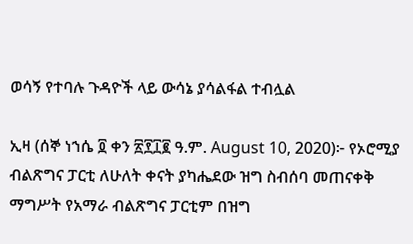ወሳኝ የተባሉ ጉዳዮች ላይ ውሳኔ ያሳልፋል ተብሏል

ኢዛ (ሰኞ ነኀሴ ፬ ቀን ፳፻፲፪ ዓ.ም. August 10, 2020)፦ የኦሮሚያ ብልጽግና ፓርቲ ለሁለት ቀናት ያካሔደው ዝግ ስብሰባ መጠናቀቅ ማግሥት የአማራ ብልጽግና ፓርቲም በዝግ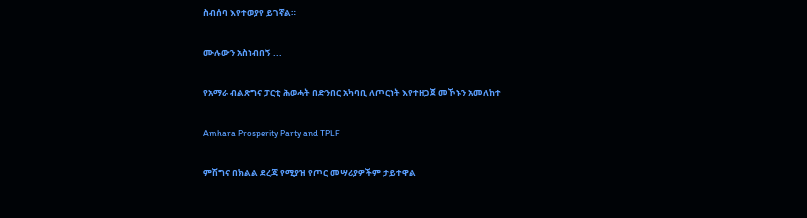ስብሰባ እየተወያየ ይገኛል።

ሙሉውን አስነብበኝ ...

የአማራ ብልጽግና ፓርቲ ሕወሓት በድንበር አካባቢ ለጦርነት እየተዘጋጀ መኾኑን አመለከተ

Amhara Prosperity Party and TPLF

ምሽግና በክልል ደረጃ የሚያዝ የጦር መሣሪያዎችም ታይተዋል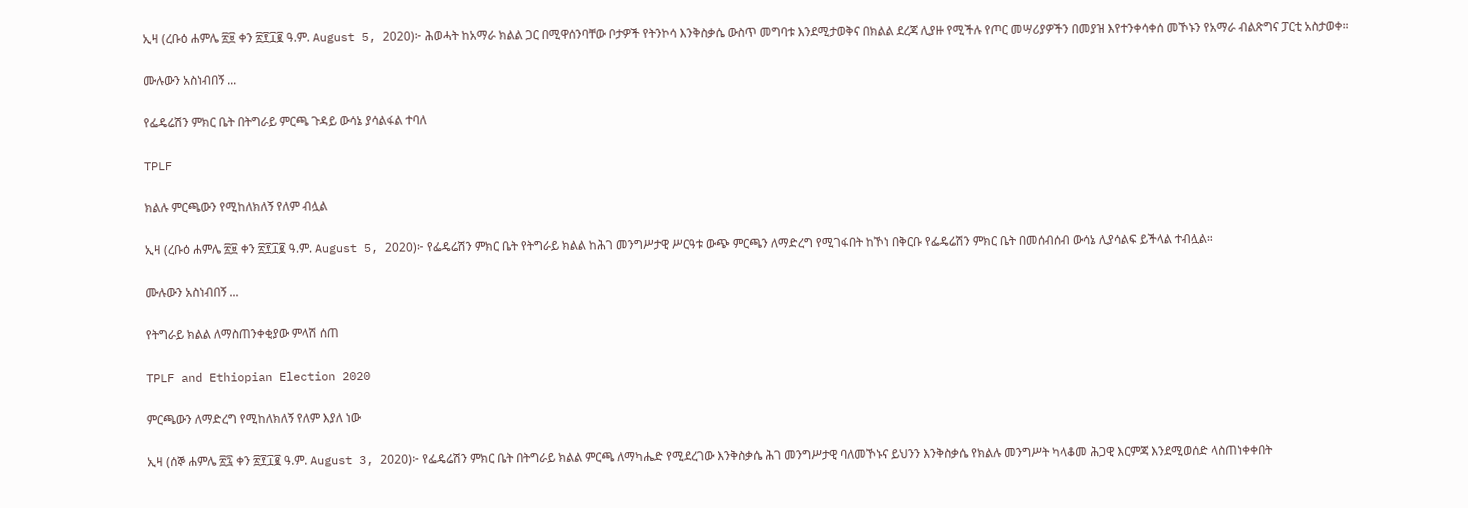ኢዛ (ረቡዕ ሐምሌ ፳፱ ቀን ፳፻፲፪ ዓ.ም. August 5, 2020)፦ ሕወሓት ከአማራ ክልል ጋር በሚዋሰንባቸው ቦታዎች የትንኮሳ እንቅስቃሴ ውስጥ መግባቱ እንደሚታወቅና በክልል ደረጃ ሊያዙ የሚችሉ የጦር መሣሪያዎችን በመያዝ እየተንቀሳቀሰ መኾኑን የአማራ ብልጽግና ፓርቲ አስታወቀ።

ሙሉውን አስነብበኝ ...

የፌዴሬሽን ምክር ቤት በትግራይ ምርጫ ጉዳይ ውሳኔ ያሳልፋል ተባለ

TPLF

ክልሉ ምርጫውን የሚከለክለኝ የለም ብሏል

ኢዛ (ረቡዕ ሐምሌ ፳፱ ቀን ፳፻፲፪ ዓ.ም. August 5, 2020)፦ የፌዴሬሽን ምክር ቤት የትግራይ ክልል ከሕገ መንግሥታዊ ሥርዓቱ ውጭ ምርጫን ለማድረግ የሚገፋበት ከኾነ በቅርቡ የፌዴሬሽን ምክር ቤት በመሰብሰብ ውሳኔ ሊያሳልፍ ይችላል ተብሏል።

ሙሉውን አስነብበኝ ...

የትግራይ ክልል ለማስጠንቀቂያው ምላሽ ሰጠ

TPLF and Ethiopian Election 2020

ምርጫውን ለማድረግ የሚከለክለኝ የለም እያለ ነው

ኢዛ (ሰኞ ሐምሌ ፳፯ ቀን ፳፻፲፪ ዓ.ም. August 3, 2020)፦ የፌዴሬሽን ምክር ቤት በትግራይ ክልል ምርጫ ለማካሔድ የሚደረገው እንቅስቃሴ ሕገ መንግሥታዊ ባለመኾኑና ይህንን እንቅስቃሴ የክልሉ መንግሥት ካላቆመ ሕጋዊ እርምጃ እንደሚወሰድ ላስጠነቀቀበት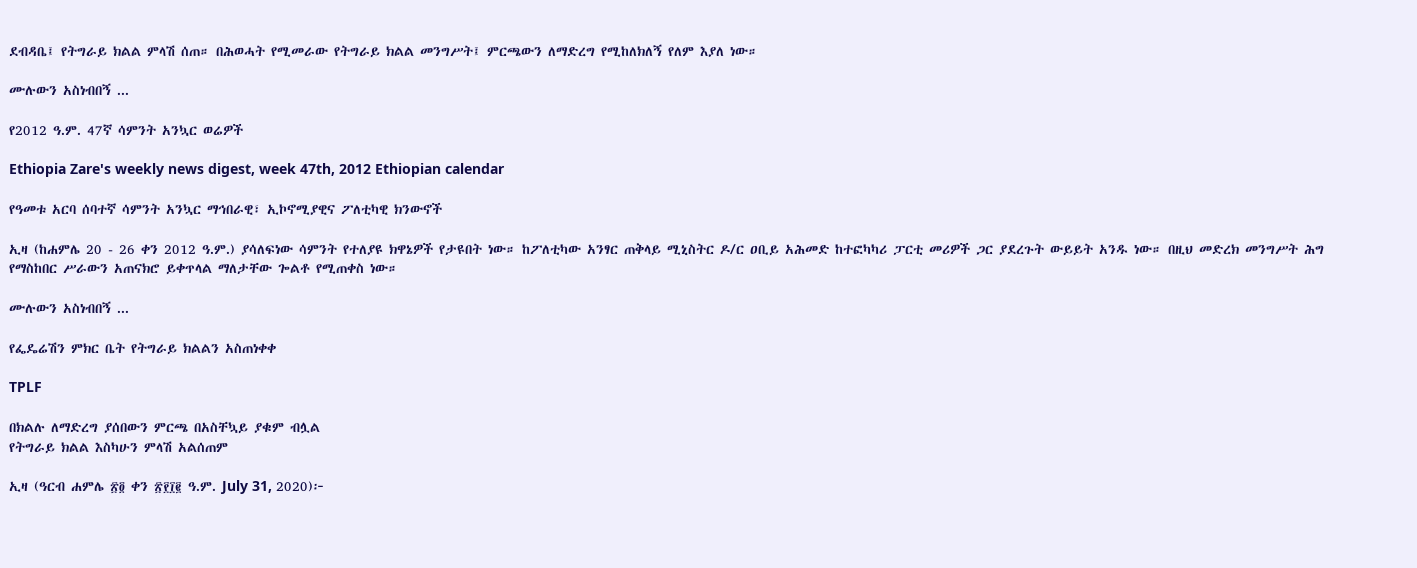ደብዳቤ፤ የትግራይ ክልል ምላሽ ሰጠ። በሕወሓት የሚመራው የትግራይ ክልል መንግሥት፤ ምርጫውን ለማድረግ የሚከለክለኝ የለም እያለ ነው።

ሙሉውን አስነብበኝ ...

የ2012 ዓ.ም. 47ኛ ሳምንት አንኳር ወሬዎች

Ethiopia Zare's weekly news digest, week 47th, 2012 Ethiopian calendar

የዓመቱ አርባ ሰባተኛ ሳምንት አንኳር ማኅበራዊ፣ ኢኮኖሚያዊና ፖለቲካዊ ክንውኖች

ኢዛ (ከሐምሌ 20 - 26 ቀን 2012 ዓ.ም.) ያሳለፍነው ሳምንት የተለያዩ ክዋኔዎች የታዩበት ነው። ከፖለቲካው አንፃር ጠቅላይ ሚኒስትር ዶ/ር ዐቢይ አሕመድ ከተፎካካሪ ፓርቲ መሪዎች ጋር ያደረጉት ውይይት አንዱ ነው። በዚህ መድረክ መንግሥት ሕግ የማስከበር ሥራውን አጠናክሮ ይቀጥላል ማለታቸው ጐልቶ የሚጠቀስ ነው።

ሙሉውን አስነብበኝ ...

የፌዴሬሽን ምክር ቤት የትግራይ ክልልን አስጠነቀቀ

TPLF

በክልሉ ለማድረግ ያሰበውን ምርጫ በአስቸኳይ ያቁም ብሏል
የትግራይ ክልል እስካሁን ምላሽ አልሰጠም

ኢዛ (ዓርብ ሐምሌ ፳፬ ቀን ፳፻፲፪ ዓ.ም. July 31, 2020)፦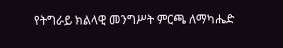የትግራይ ክልላዊ መንግሥት ምርጫ ለማካሔድ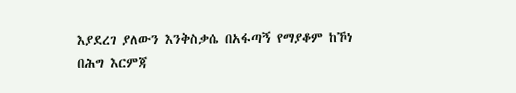እያደረገ ያለውን እንቅስቃሴ በአፋጣኝ የማያቆም ከኾነ በሕግ እርምጃ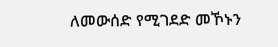ለመውሰድ የሚገደድ መኾኑን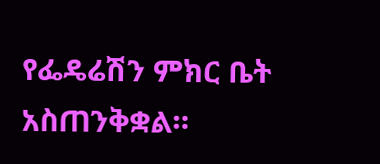የፌዴሬሽን ምክር ቤት አስጠንቅቋል።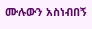ሙሉውን አስነብበኝ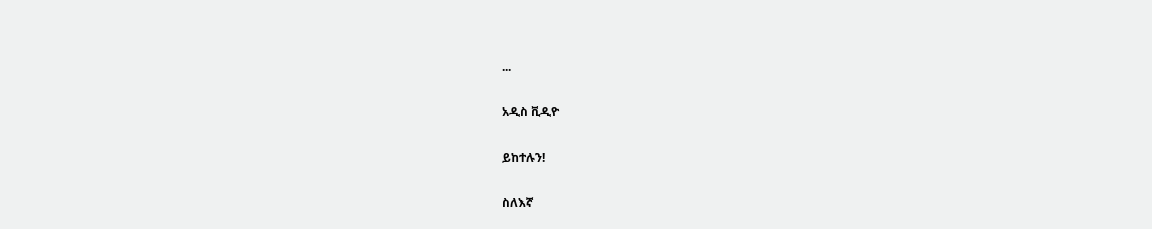...

አዲስ ቪዲዮ

ይከተሉን!

ስለእኛ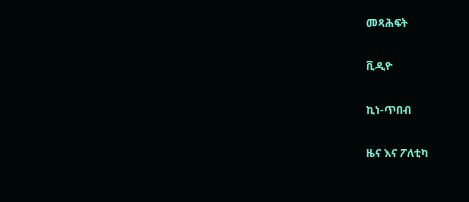መጻሕፍት

ቪዲዮ

ኪነ-ጥበብ

ዜና እና ፖለቲካ